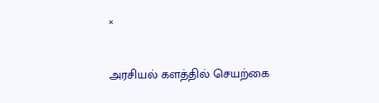×

அரசியல் களத்தில் செயற்கை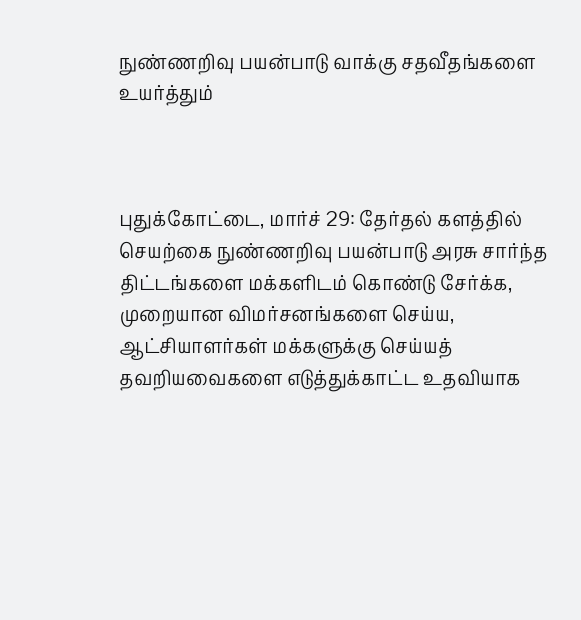நுண்ணறிவு பயன்பாடு வாக்கு சதவீதங்களை உயர்த்தும்



புதுக்கோட்டை, மார்ச் 29: தேர்தல் களத்தில் செயற்கை நுண்ணறிவு பயன்பாடு அரசு சார்ந்த திட்டங்களை மக்களிடம் கொண்டு சேர்க்க, முறையான விமர்சனங்களை செய்ய, ஆட்சியாளர்கள் மக்களுக்கு செய்யத் தவறியவைகளை எடுத்துக்காட்ட உதவியாக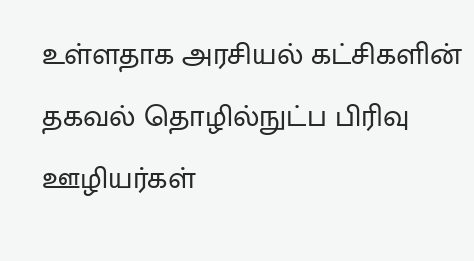உள்ளதாக அரசியல் கட்சிகளின் தகவல் தொழில்நுட்ப பிரிவு ஊழியர்கள்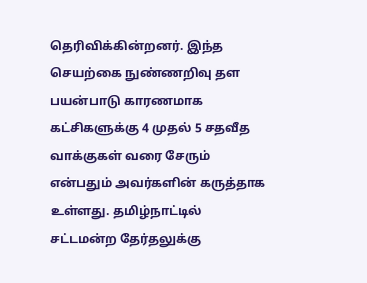தெரிவிக்கின்றனர். இந்த செயற்கை நுண்ணறிவு தள பயன்பாடு காரணமாக கட்சிகளுக்கு 4 முதல் 5 சதவீத வாக்குகள் வரை சேரும் என்பதும் அவர்களின் கருத்தாக உள்ளது. தமிழ்நாட்டில் சட்டமன்ற தேர்தலுக்கு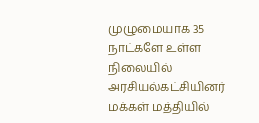முழுமையாக 35 நாட்களே உள்ள நிலையில் அரசியல்கட்சியினர் மக்கள் மத்தியில்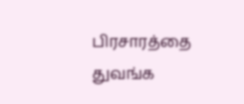பிரசாரத்தை துவங்க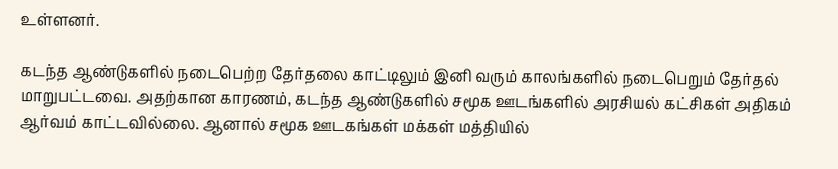உள்ளனர்.

கடந்த ஆண்டுகளில் நடைபெற்ற தேர்தலை காட்டிலும் இனி வரும் காலங்களில் நடைபெறும் தேர்தல் மாறுபட்டவை. அதற்கான காரணம், கடந்த ஆண்டுகளில் சமூக ஊடங்களில் அரசியல் கட்சிகள் அதிகம் ஆர்வம் காட்டவில்லை. ஆனால் சமூக ஊடகங்கள் மக்கள் மத்தியில்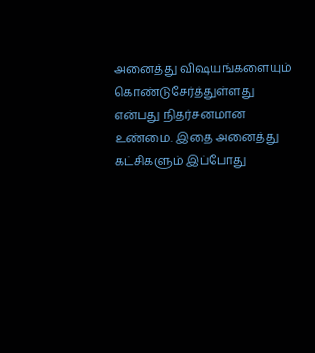அனைத்து விஷயங்களையும் கொண்டுசேர்த்துள்ளது என்பது நிதர்சனமான உண்மை. இதை அனைத்து கட்சிகளும் இப்போது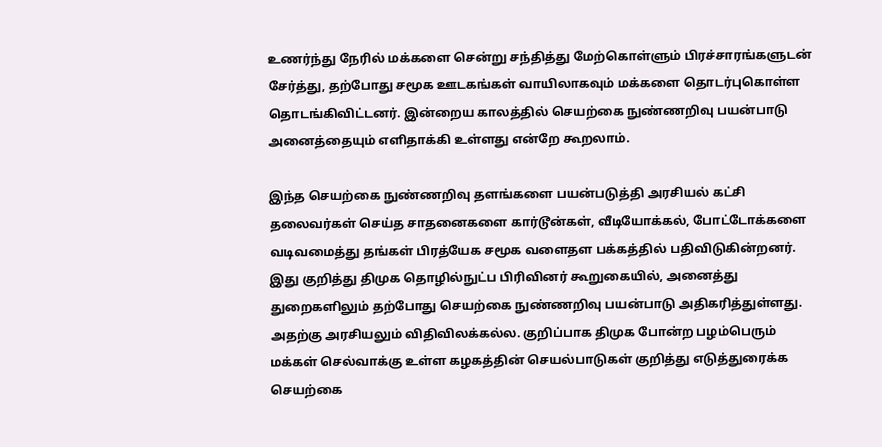உணர்ந்து நேரில் மக்களை சென்று சந்தித்து மேற்கொள்ளும் பிரச்சாரங்களுடன் சேர்த்து, தற்போது சமூக ஊடகங்கள் வாயிலாகவும் மக்களை தொடர்புகொள்ள தொடங்கிவிட்டனர். இன்றைய காலத்தில் செயற்கை நுண்ணறிவு பயன்பாடு அனைத்தையும் எளிதாக்கி உள்ளது என்றே கூறலாம்.

இந்த செயற்கை நுண்ணறிவு தளங்களை பயன்படுத்தி அரசியல் கட்சி தலைவர்கள் செய்த சாதனைகளை கார்டூன்கள், வீடியோக்கல், போட்டோக்களை வடிவமைத்து தங்கள் பிரத்யேக சமூக வளைதள பக்கத்தில் பதிவிடுகின்றனர். இது குறித்து திமுக தொழில்நுட்ப பிரிவினர் கூறுகையில், அனைத்து துறைகளிலும் தற்போது செயற்கை நுண்ணறிவு பயன்பாடு அதிகரித்துள்ளது. அதற்கு அரசியலும் விதிவிலக்கல்ல. குறிப்பாக திமுக போன்ற பழம்பெரும் மக்கள் செல்வாக்கு உள்ள கழகத்தின் செயல்பாடுகள் குறித்து எடுத்துரைக்க செயற்கை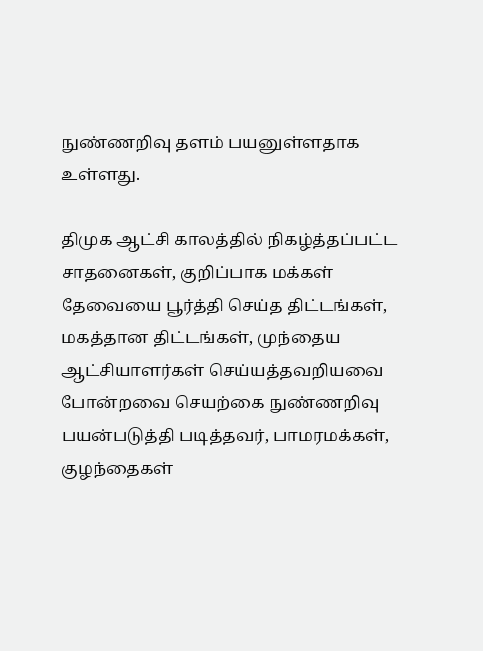நுண்ணறிவு தளம் பயனுள்ளதாக உள்ளது.

திமுக ஆட்சி காலத்தில் நிகழ்த்தப்பட்ட சாதனைகள், குறிப்பாக மக்கள் தேவையை பூர்த்தி செய்த திட்டங்கள், மகத்தான திட்டங்கள், முந்தைய ஆட்சியாளர்கள் செய்யத்தவறியவை போன்றவை செயற்கை நுண்ணறிவு பயன்படுத்தி படித்தவர், பாமரமக்கள், குழந்தைகள்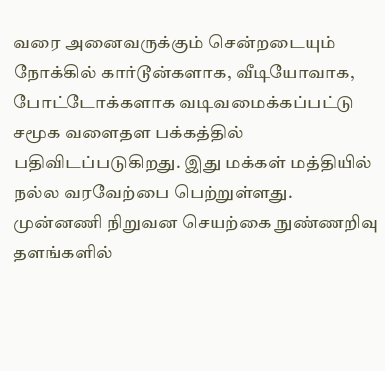வரை அனைவருக்கும் சென்றடையும் நோக்கில் கார்டூன்களாக, வீடியோவாக, போட்டோக்களாக வடிவமைக்கப்பட்டு சமூக வளைதள பக்கத்தில் பதிவிடப்படுகிறது. இது மக்கள் மத்தியில் நல்ல வரவேற்பை பெற்றுள்ளது. முன்னணி நிறுவன செயற்கை நுண்ணறிவு தளங்களில்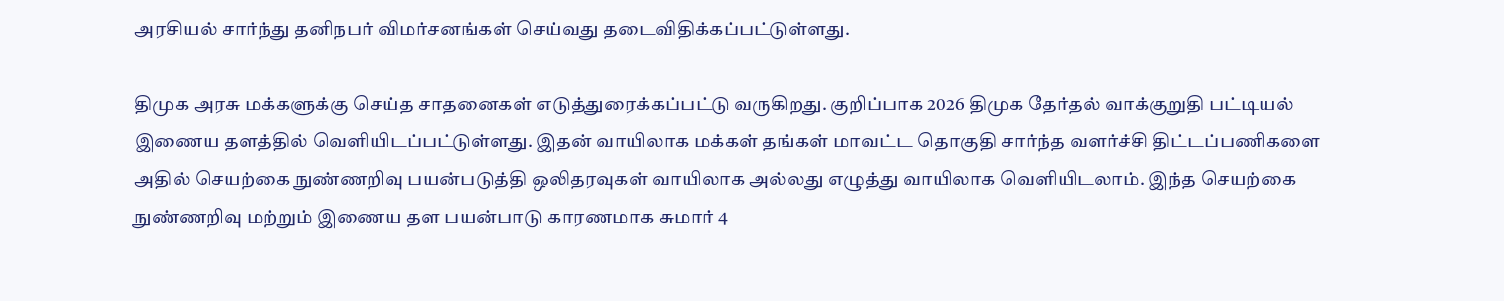அரசியல் சார்ந்து தனிநபர் விமர்சனங்கள் செய்வது தடைவிதிக்கப்பட்டுள்ளது.

திமுக அரசு மக்களுக்கு செய்த சாதனைகள் எடுத்துரைக்கப்பட்டு வருகிறது. குறிப்பாக 2026 திமுக தேர்தல் வாக்குறுதி பட்டியல் இணைய தளத்தில் வெளியிடப்பட்டுள்ளது. இதன் வாயிலாக மக்கள் தங்கள் மாவட்ட தொகுதி சார்ந்த வளர்ச்சி திட்டப்பணிகளை அதில் செயற்கை நுண்ணறிவு பயன்படுத்தி ஒலிதரவுகள் வாயிலாக அல்லது எழுத்து வாயிலாக வெளியிடலாம். இந்த செயற்கை நுண்ணறிவு மற்றும் இணைய தள பயன்பாடு காரணமாக சுமார் 4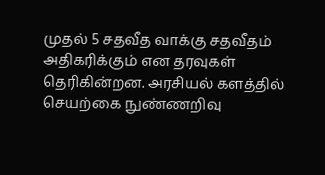முதல் 5 சதவீத வாக்கு சதவீதம் அதிகரிக்கும் என தரவுகள் தெரிகின்றன. அரசியல் களத்தில் செயற்கை நுண்ணறிவு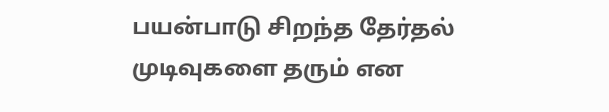பயன்பாடு சிறந்த தேர்தல் முடிவுகளை தரும் என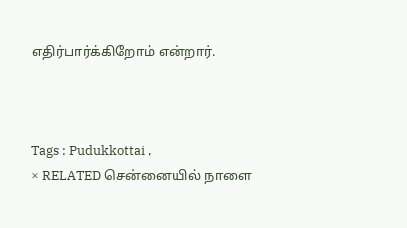எதிர்பார்க்கிறோம் என்றார்.



Tags : Pudukkottai ,
× RELATED சென்னையில் நாளை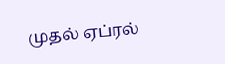முதல் ஏப்ரல்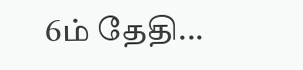6ம் தேதி...